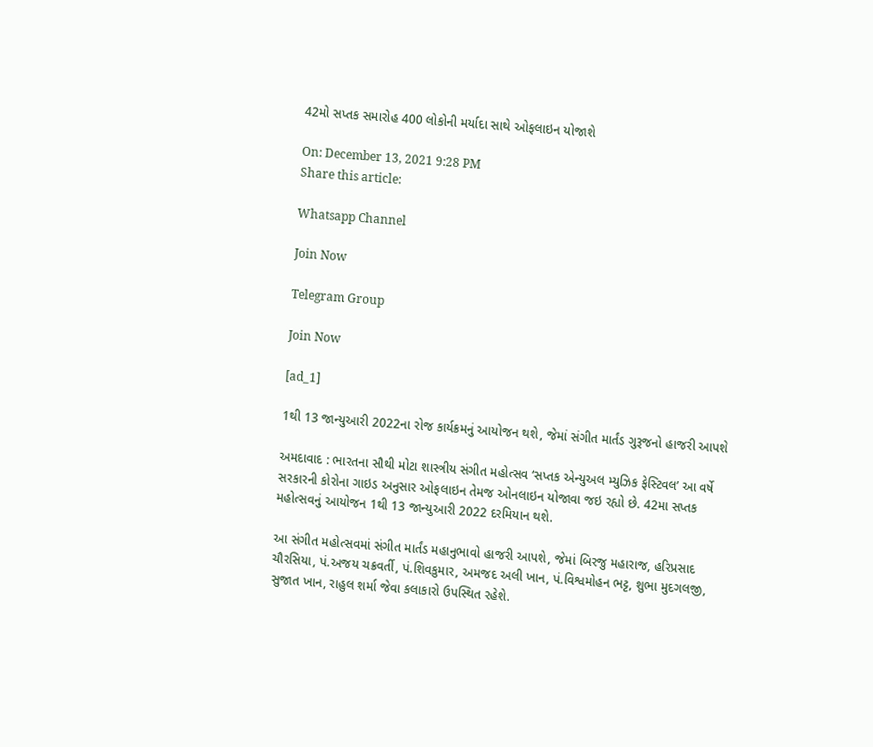42મો સપ્તક સમારોહ 400 લોકોની મર્યાદા સાથે ઓફલાઇન યોજાશે

On: December 13, 2021 9:28 PM
Share this article:

Whatsapp Channel

Join Now

Telegram Group

Join Now

[ad_1]

1થી 13 જાન્યુઆરી 2022ના રોજ કાર્યક્રમનું આયોજન થશે, જેમાં સંગીત માર્તંડ ગુરૂજનો હાજરી આપશે

અમદાવાદ : ભારતના સૌથી મોટા શાસ્ત્રીય સંગીત મહોત્સવ ‘સપ્તક એન્યુઅલ મ્યુઝિક ફેસ્ટિવલ’ આ વર્ષે સરકારની કોરોના ગાઇડ અનુસાર ઓફલાઇન તેમજ ઓનલાઇન યોજાવા જઇ રહ્યો છે. 42મા સપ્તક મહોત્સવનું આયોજન 1થી 13 જાન્યુઆરી 2022 દરમિયાન થશે.

આ સંગીત મહોત્સવમાં સંગીત માર્તંડ મહાનુભાવો હાજરી આપશે, જેમાં બિરજુ મહારાજ, હરિપ્રસાદ ચૌરસિયા, પં.અજય ચક્રવર્તી, પં.શિવકુમાર, અમજદ અલી ખાન, પં.વિશ્વમોહન ભટ્ટ, શુભા મુદગલજી, સુજાત ખાન, રાહુલ શર્મા જેવા કલાકારો ઉપસ્થિત રહેશે.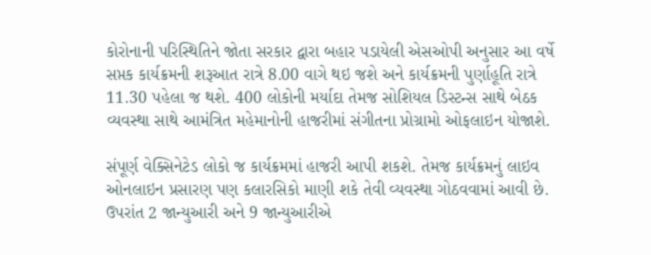કોરોનાની પરિસ્થિતિને જોતા સરકાર દ્વારા બહાર પડાયેલી એસઓપી અનુસાર આ વર્ષે સપ્તક કાર્યક્રમની શરૂઆત રાત્રે 8.00 વાગે થઇ જશે અને કાર્યક્રમની પુર્ણાહૂતિ રાત્રે 11.30 પહેલા જ થશે. 400 લોકોની મર્યાદા તેમજ સોશિયલ ડિસ્ટન્સ સાથે બેઠક વ્યવસ્થા સાથે આમંત્રિત મહેમાનોની હાજરીમાં સંગીતના પ્રોગ્રામો ઓફલાઇન યોજાશે.

સંપૂર્ણ વેક્સિનેટેડ લોકો જ કાર્યક્રમમાં હાજરી આપી શકશે. તેમજ કાર્યક્રમનું લાઇવ ઓનલાઇન પ્રસારણ પણ કલારસિકો માણી શકે તેવી વ્યવસ્થા ગોઠવવામાં આવી છે. ઉપરાંત 2 જાન્યુઆરી અને 9 જાન્યુઆરીએ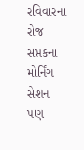રવિવારના રોજ સપ્તકના મોર્નિંગ સેશન પણ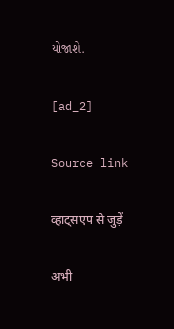યોજાશે.

[ad_2]

Source link

व्हाट्सएप से जुड़ें

अभी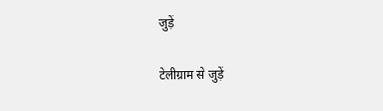जुड़ें

टेलीग्राम से जुड़ें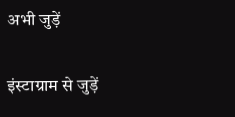अभी जुड़ें

इंस्टाग्राम से जुड़ें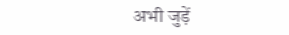अभी जुड़ें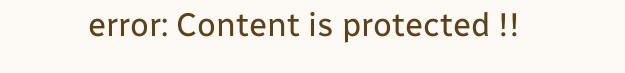error: Content is protected !!